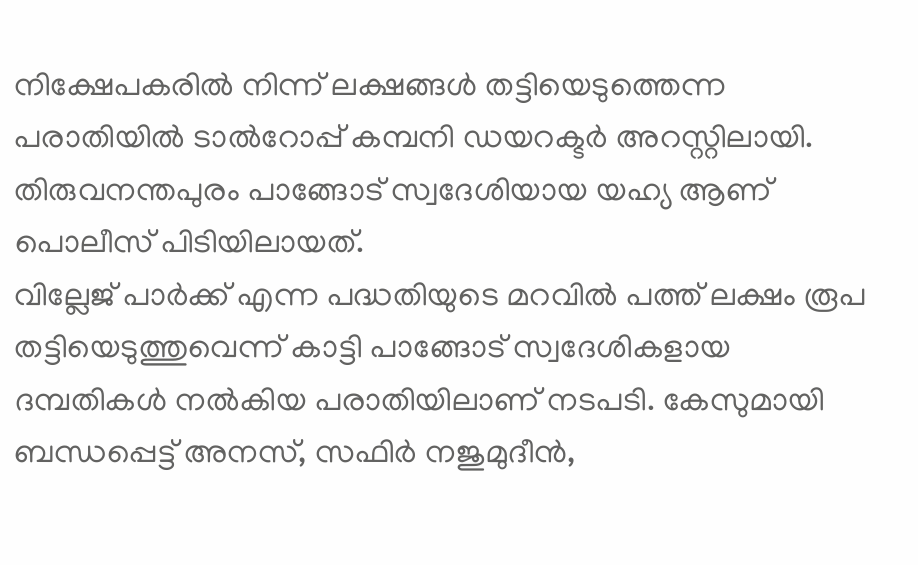നിക്ഷേപകരിൽ നിന്ന് ലക്ഷങ്ങൾ തട്ടിയെടുത്തെന്ന പരാതിയിൽ ടാൽറോപ്പ് കമ്പനി ഡയറക്ടർ അറസ്റ്റിലായി. തിരുവനന്തപുരം പാങ്ങോട് സ്വദേശിയായ യഹ്യ ആണ് പൊലീസ് പിടിയിലായത്.
വില്ലേജ് പാർക്ക് എന്ന പദ്ധതിയുടെ മറവിൽ പത്ത് ലക്ഷം രൂപ തട്ടിയെടുത്തുവെന്ന് കാട്ടി പാങ്ങോട് സ്വദേശികളായ ദമ്പതികൾ നൽകിയ പരാതിയിലാണ് നടപടി. കേസുമായി ബന്ധപ്പെട്ട് അനസ്, സഫിർ നജുമുദീൻ,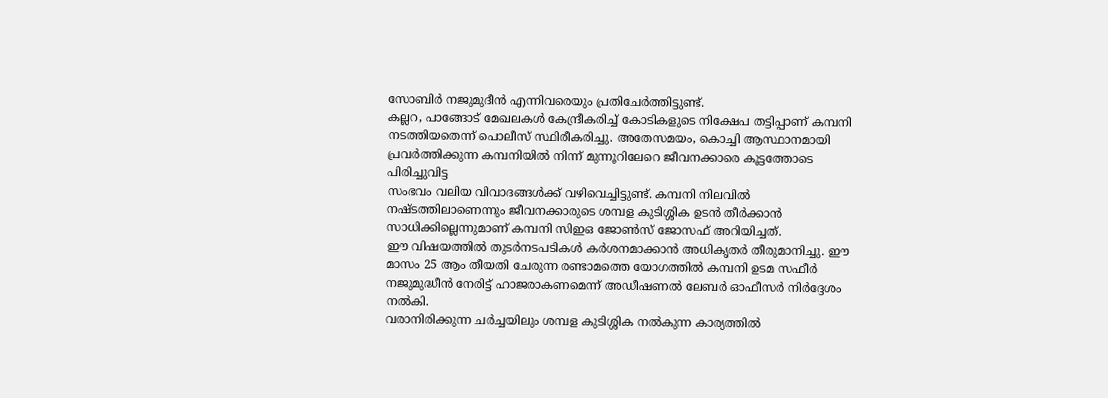സോബിർ നജുമുദീൻ എന്നിവരെയും പ്രതിചേർത്തിട്ടുണ്ട്.
കല്ലറ, പാങ്ങോട് മേഖലകൾ കേന്ദ്രീകരിച്ച് കോടികളുടെ നിക്ഷേപ തട്ടിപ്പാണ് കമ്പനി നടത്തിയതെന്ന് പൊലീസ് സ്ഥിരീകരിച്ചു. അതേസമയം, കൊച്ചി ആസ്ഥാനമായി പ്രവർത്തിക്കുന്ന കമ്പനിയിൽ നിന്ന് മുന്നൂറിലേറെ ജീവനക്കാരെ കൂട്ടത്തോടെ പിരിച്ചുവിട്ട
സംഭവം വലിയ വിവാദങ്ങൾക്ക് വഴിവെച്ചിട്ടുണ്ട്. കമ്പനി നിലവിൽ നഷ്ടത്തിലാണെന്നും ജീവനക്കാരുടെ ശമ്പള കുടിശ്ശിക ഉടൻ തീർക്കാൻ സാധിക്കില്ലെന്നുമാണ് കമ്പനി സിഇഒ ജോൺസ് ജോസഫ് അറിയിച്ചത്.
ഈ വിഷയത്തിൽ തുടർനടപടികൾ കർശനമാക്കാൻ അധികൃതർ തീരുമാനിച്ചു. ഈ മാസം 25 ആം തീയതി ചേരുന്ന രണ്ടാമത്തെ യോഗത്തിൽ കമ്പനി ഉടമ സഫീർ നജുമുദ്ധീൻ നേരിട്ട് ഹാജരാകണമെന്ന് അഡീഷണൽ ലേബർ ഓഫീസർ നിർദ്ദേശം നൽകി.
വരാനിരിക്കുന്ന ചർച്ചയിലും ശമ്പള കുടിശ്ശിക നൽകുന്ന കാര്യത്തിൽ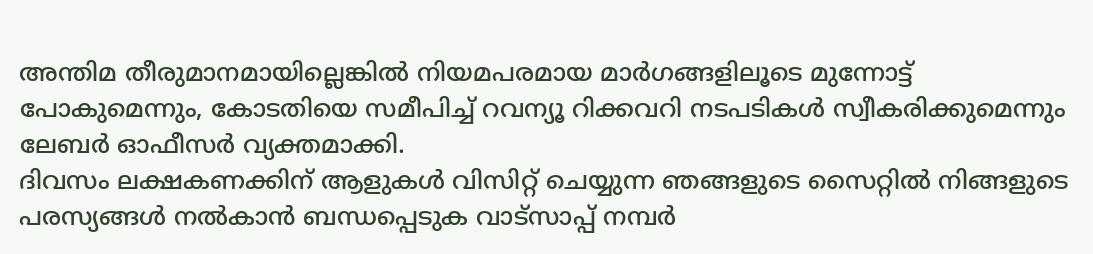അന്തിമ തീരുമാനമായില്ലെങ്കിൽ നിയമപരമായ മാർഗങ്ങളിലൂടെ മുന്നോട്ട് പോകുമെന്നും, കോടതിയെ സമീപിച്ച് റവന്യൂ റിക്കവറി നടപടികൾ സ്വീകരിക്കുമെന്നും ലേബർ ഓഫീസർ വ്യക്തമാക്കി.
ദിവസം ലക്ഷകണക്കിന് ആളുകൾ വിസിറ്റ് ചെയ്യുന്ന ഞങ്ങളുടെ സൈറ്റിൽ നിങ്ങളുടെ പരസ്യങ്ങൾ നൽകാൻ ബന്ധപ്പെടുക വാട്സാപ്പ് നമ്പർ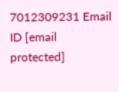7012309231 Email ID [email protected]